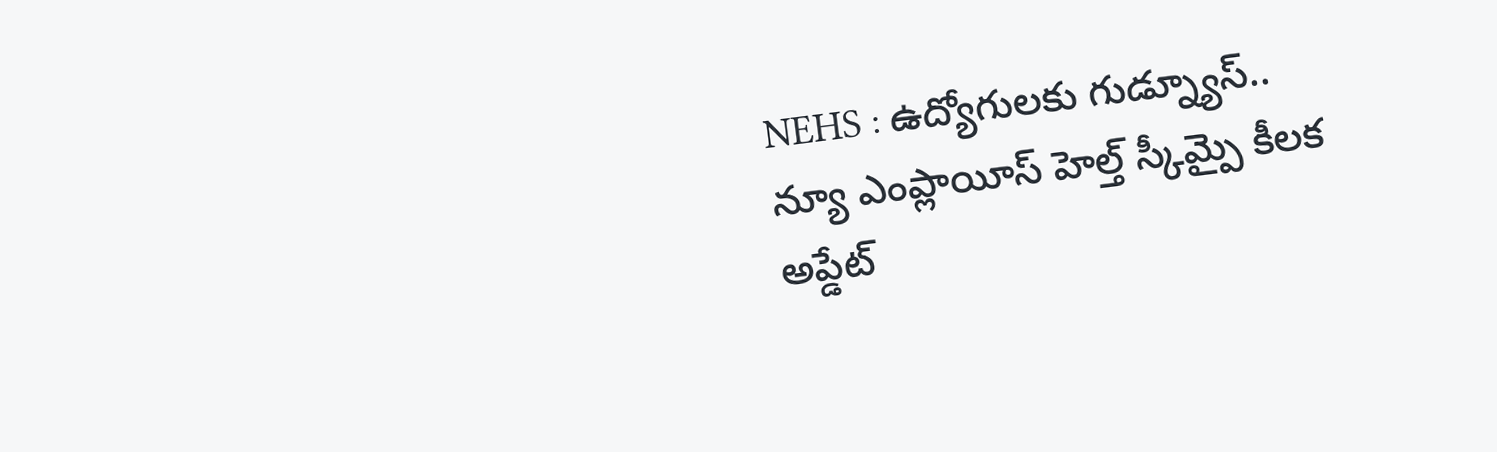NEHS : ఉద్యోగులకు గుడ్న్యూస్.. న్యూ ఎంప్లాయీస్ హెల్త్ స్కీమ్పై కీలక అప్డేట్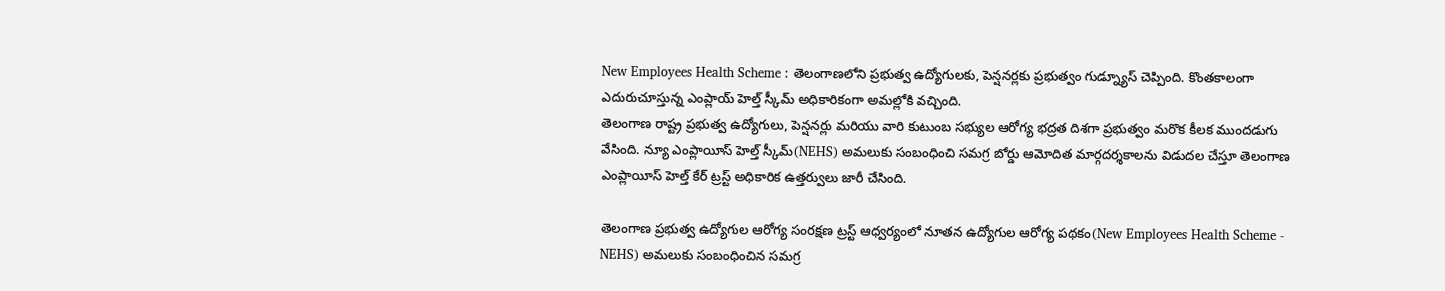New Employees Health Scheme : తెలంగాణలోని ప్రభుత్వ ఉద్యోగులకు, పెన్షనర్లకు ప్రభుత్వం గుడ్న్యూస్ చెప్పింది. కొంతకాలంగా ఎదురుచూస్తున్న ఎంప్లాయ్ హెల్త్ స్కీమ్ అధికారికంగా అమల్లోకి వచ్చింది.
తెలంగాణ రాష్ట్ర ప్రభుత్వ ఉద్యోగులు, పెన్షనర్లు మరియు వారి కుటుంబ సభ్యుల ఆరోగ్య భద్రత దిశగా ప్రభుత్వం మరొక కీలక ముందడుగు వేసింది. న్యూ ఎంప్లాయీస్ హెల్త్ స్కీమ్(NEHS) అమలుకు సంబంధించి సమగ్ర బోర్డు ఆమోదిత మార్గదర్శకాలను విడుదల చేస్తూ తెలంగాణ ఎంప్లాయీస్ హెల్త్ కేర్ ట్రస్ట్ అధికారిక ఉత్తర్వులు జారీ చేసింది.

తెలంగాణ ప్రభుత్వ ఉద్యోగుల ఆరోగ్య సంరక్షణ ట్రస్ట్ ఆధ్వర్యంలో నూతన ఉద్యోగుల ఆరోగ్య పథకం(New Employees Health Scheme - NEHS) అమలుకు సంబంధించిన సమగ్ర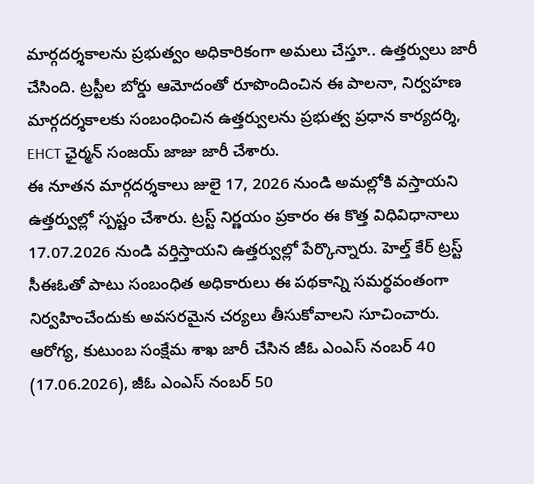మార్గదర్శకాలను ప్రభుత్వం అధికారికంగా అమలు చేస్తూ.. ఉత్తర్వులు జారీ చేసింది. ట్రస్టీల బోర్డు ఆమోదంతో రూపొందించిన ఈ పాలనా, నిర్వహణ మార్గదర్శకాలకు సంబంధించిన ఉత్తర్వులను ప్రభుత్వ ప్రధాన కార్యదర్శి, EHCT ఛైర్మన్ సంజయ్ జాజు జారీ చేశారు.
ఈ నూతన మార్గదర్శకాలు జులై 17, 2026 నుండి అమల్లోకి వస్తాయని ఉత్తర్వుల్లో స్పష్టం చేశారు. ట్రస్ట్ నిర్ణయం ప్రకారం ఈ కొత్త విధివిధానాలు 17.07.2026 నుండి వర్తిస్తాయని ఉత్తర్వుల్లో పేర్కొన్నారు. హెల్త్ కేర్ ట్రస్ట్ సీఈఓతో పాటు సంబంధిత అధికారులు ఈ పథకాన్ని సమర్థవంతంగా నిర్వహించేందుకు అవసరమైన చర్యలు తీసుకోవాలని సూచించారు.
ఆరోగ్య, కుటుంబ సంక్షేమ శాఖ జారీ చేసిన జీఓ ఎంఎస్ నంబర్ 40 (17.06.2026), జీఓ ఎంఎస్ నంబర్ 50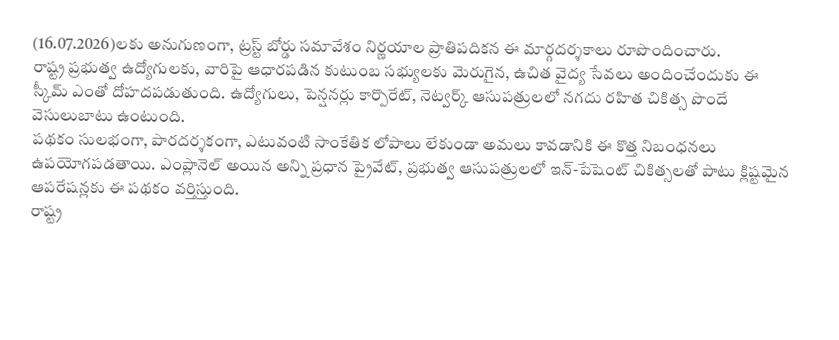(16.07.2026)లకు అనుగుణంగా, ట్రస్ట్ బోర్డు సమావేశం నిర్ణయాల ప్రాతిపదికన ఈ మార్గదర్శకాలు రూపొందించారు.
రాష్ట్ర ప్రభుత్వ ఉద్యోగులకు, వారిపై ఆధారపడిన కుటుంబ సభ్యులకు మెరుగైన, ఉచిత వైద్య సేవలు అందించేందుకు ఈ స్కీమ్ ఎంతో దోహదపడుతుంది. ఉద్యోగులు, పెన్షనర్లు కార్పొరేట్, నెట్వర్క్ ఆసుపత్రులలో నగదు రహిత చికిత్స పొందే వెసులుబాటు ఉంటుంది.
పథకం సులభంగా, పారదర్శకంగా, ఎటువంటి సాంకేతిక లోపాలు లేకుండా అమలు కావడానికి ఈ కొత్త నిబంధనలు ఉపయోగపడతాయి. ఎంప్లానెల్ అయిన అన్ని ప్రధాన ప్రైవేట్, ప్రభుత్వ ఆసుపత్రులలో ఇన్-పేషెంట్ చికిత్సలతో పాటు క్లిష్టమైన ఆపరేషన్లకు ఈ పథకం వర్తిస్తుంది.
రాష్ట్ర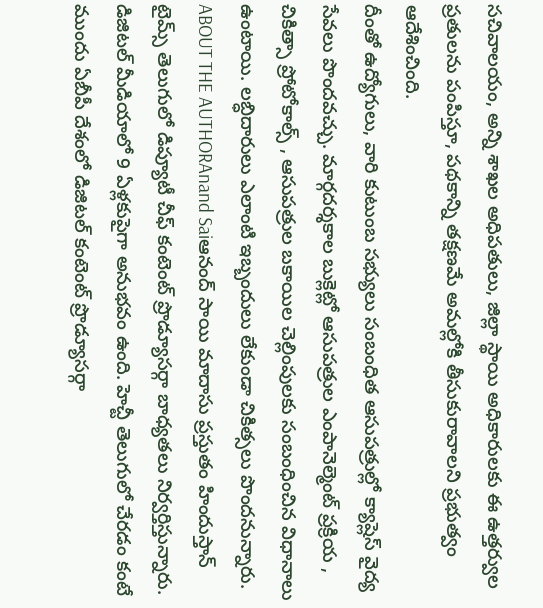సచివాలయం, అన్ని శాఖల అధిపతులు, జిల్లా స్థాయి అధికారులకు ఈ ఉత్తర్వుల ప్రతులను పంపిస్తూ, పథకాన్ని తక్షణమే అమల్లోకి తీసుకురావాలని ప్రభుత్వం ఆదేశించింది.
దీంతో ఉద్యోగులు, వారి కుటుంబ సభ్యులు సంబంధిత ఆసుపత్రుల్లో క్యాష్లెస్ వైద్య సేవలు పొందవచ్చు. మార్గదర్శకాల బుక్లెట్లో ఆసుపత్రుల ఎంపానెల్మెంట్ ప్రక్రియ , చికిత్సా ప్రోటోకాల్స్ , ఆసుపత్రుల బకాయిల చెల్లింపులకు సంబంధించిన విధానాలు ఉంటాయి. లబ్ధిదారులు ఎలాంటి ఇబ్బందులు లేకుండా చికిత్సలు పొందనున్నారు.
ABOUT THE AUTHORAnand Saiఆనంద్ సాయి మాదాసు ప్రస్తుతం హిందుస్తాన్ టైమ్స్ తెలుగులో డిప్యూటీ చీఫ్ కంటెంట్ ప్రొడ్యూసర్గా బాధ్యతలు నిర్వర్తిస్తున్నారు. డిజిటల్ మీడియాలో 9 ఏళ్లకుపైగా అనుభవం ఉంది. హెచ్టీ తెలుగులో చేరడం కంటే ముందు ఏబీపీ దేశంలో డిజిటల్ కంటెంట్ ప్రొడ్యూసర్గా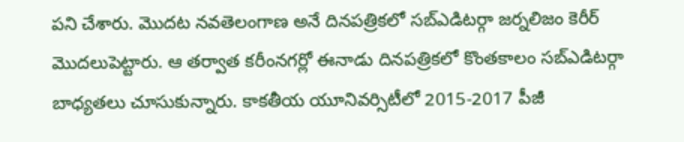పని చేశారు. మెుదట నవతెలంగాణ అనే దినపత్రికలో సబ్ఎడిటర్గా జర్నలిజం కెరీర్ మెుదలుపెట్టారు. ఆ తర్వాత కరీంనగర్లో ఈనాడు దినపత్రికలో కొంతకాలం సబ్ఎడిటర్గా బాధ్యతలు చూసుకున్నారు. కాకతీయ యూనివర్సిటీలో 2015-2017 పీజీ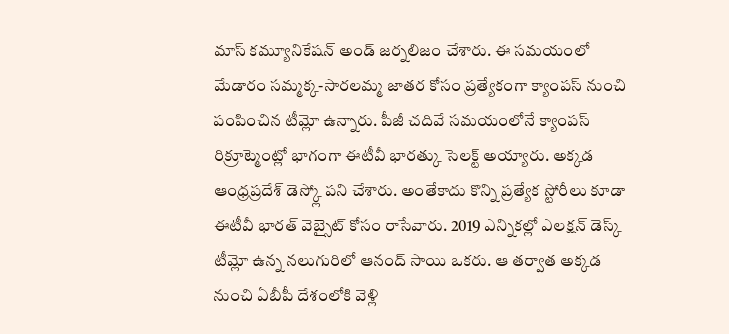మాస్ కమ్యూనికేషన్ అండ్ జర్నలిజం చేశారు. ఈ సమయంలో మేడారం సమ్మక్క-సారలమ్మ జాతర కోసం ప్రత్యేకంగా క్యాంపస్ నుంచి పంపించిన టీమ్లో ఉన్నారు. పీజీ చదివే సమయంలోనే క్యాంపస్ రిక్రూట్మెంట్లో భాగంగా ఈటీవీ భారత్కు సెలక్ట్ అయ్యారు. అక్కడ ఆంధ్రప్రదేశ్ డెస్క్లో పని చేశారు. అంతేకాదు కొన్ని ప్రత్యేక స్టోరీలు కూడా ఈటీవీ భారత్ వెబ్సైట్ కోసం రాసేవారు. 2019 ఎన్నికల్లో ఎలక్షన్ డెస్క్ టీమ్లో ఉన్న నలుగురిలో ఆనంద్ సాయి ఒకరు. ఆ తర్వాత అక్కడ నుంచి ఏబీపీ దేశంలోకి వెళ్లి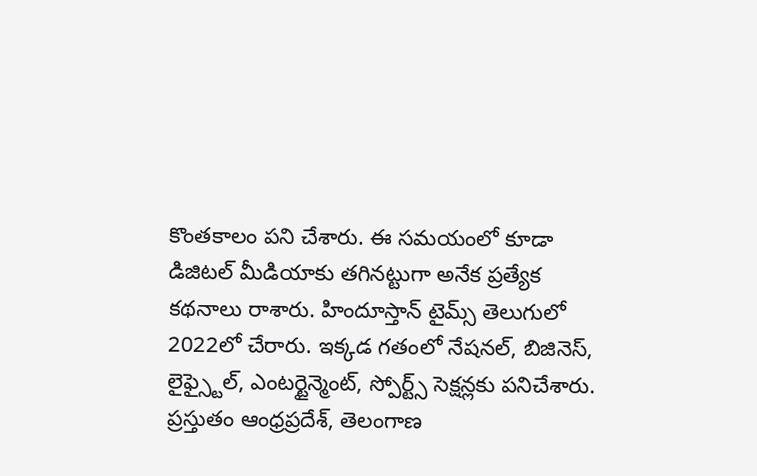కొంతకాలం పని చేశారు. ఈ సమయంలో కూడా డిజిటల్ మీడియాకు తగినట్టుగా అనేక ప్రత్యేక కథనాలు రాశారు. హిందూస్తాన్ టైమ్స్ తెలుగులో 2022లో చేరారు. ఇక్కడ గతంలో నేషనల్, బిజినెస్, లైఫ్స్టైల్, ఎంటర్టైన్మెంట్, స్పోర్ట్స్ సెక్షన్లకు పనిచేశారు. ప్రస్తుతం ఆంధ్రప్రదేశ్, తెలంగాణ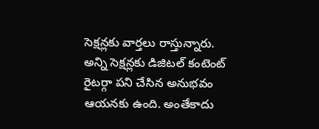సెక్షన్లకు వార్తలు రాస్తున్నారు. అన్ని సెక్షన్లకు డిజిటల్ కంటెంట్ రైటర్గా పని చేసిన అనుభవం ఆయనకు ఉంది. అంతేకాదు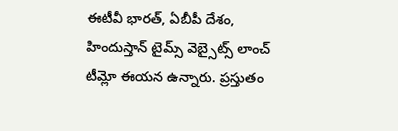ఈటీవీ భారత్, ఏబీపీ దేశం, హిందుస్తాన్ టైమ్స్ వెబ్సైట్స్ లాంచ్ టీమ్లో ఈయన ఉన్నారు. ప్రస్తుతం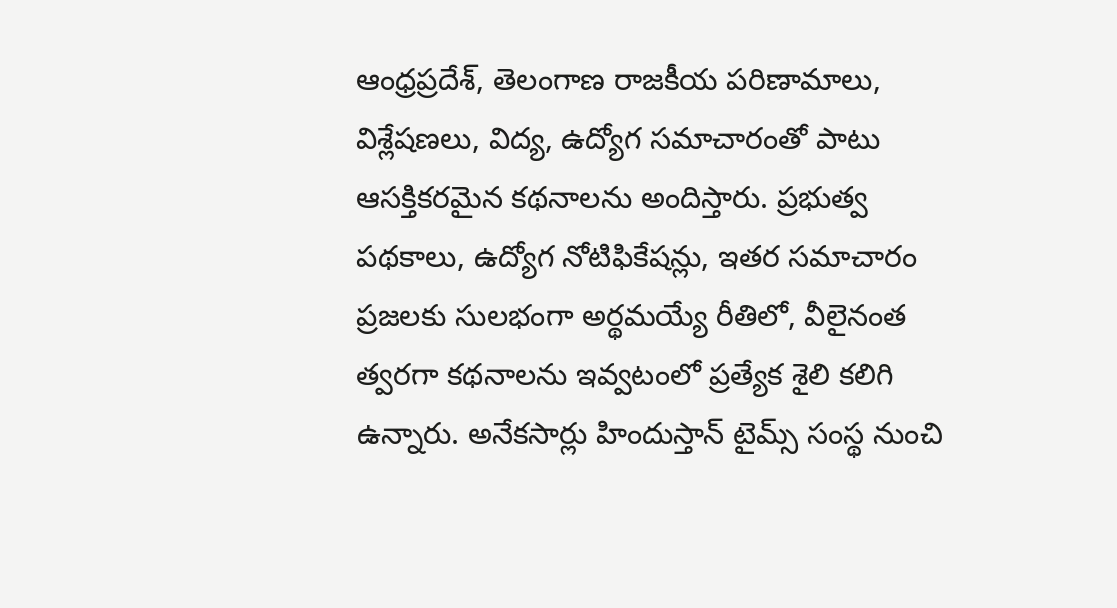ఆంధ్రప్రదేశ్, తెలంగాణ రాజకీయ పరిణామాలు, విశ్లేషణలు, విద్య, ఉద్యోగ సమాచారంతో పాటు ఆసక్తికరమైన కథనాలను అందిస్తారు. ప్రభుత్వ పథకాలు, ఉద్యోగ నోటిఫికేషన్లు, ఇతర సమాచారం ప్రజలకు సులభంగా అర్థమయ్యే రీతిలో, వీలైనంత త్వరగా కథనాలను ఇవ్వటంలో ప్రత్యేక శైలి కలిగి ఉన్నారు. అనేకసార్లు హిందుస్తాన్ టైమ్స్ సంస్థ నుంచి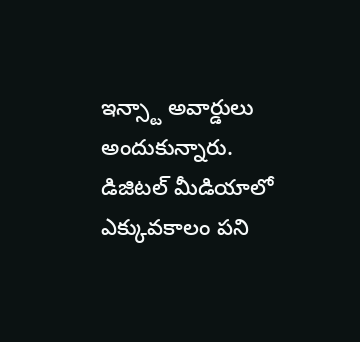ఇన్స్టా అవార్డులు అందుకున్నారు. డిజిటల్ మీడియాలో ఎక్కువకాలం పని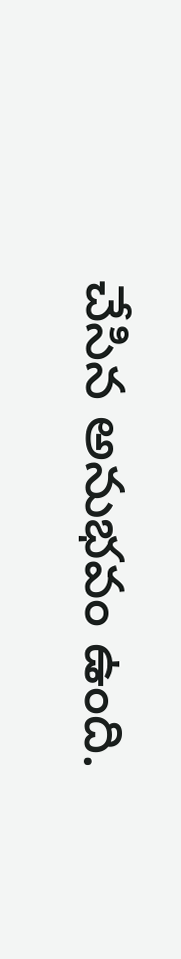చేసిన అనుభవం ఉంది.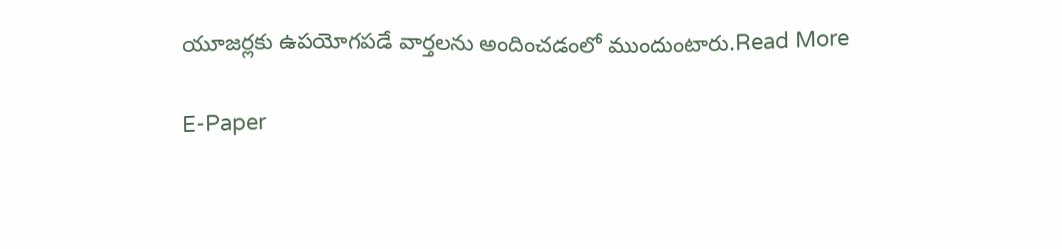యూజర్లకు ఉపయోగపడే వార్తలను అందించడంలో ముందుంటారు.Read More

E-Paper